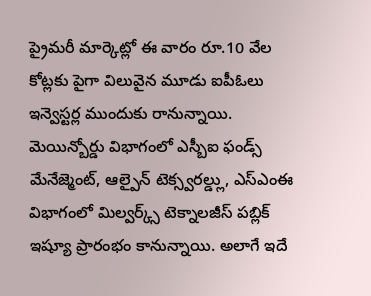ప్రైమరీ మార్కెట్లో ఈ వారం రూ.10 వేల కోట్లకు పైగా విలువైన మూడు ఐపీఓలు ఇన్వెస్టర్ల ముందుకు రానున్నాయి. మెయిన్బోర్డు విభాగంలో ఎస్బీఐ ఫండ్స్ మేనేజ్మెంట్, ఆల్పైన్ టెక్స్వరల్డ్లు, ఎస్ఎంఈ విభాగంలో మిల్వర్క్స్ టెక్నాలజీస్ పబ్లిక్ ఇష్యూ ప్రారంభం కానున్నాయి. అలాగే ఇదే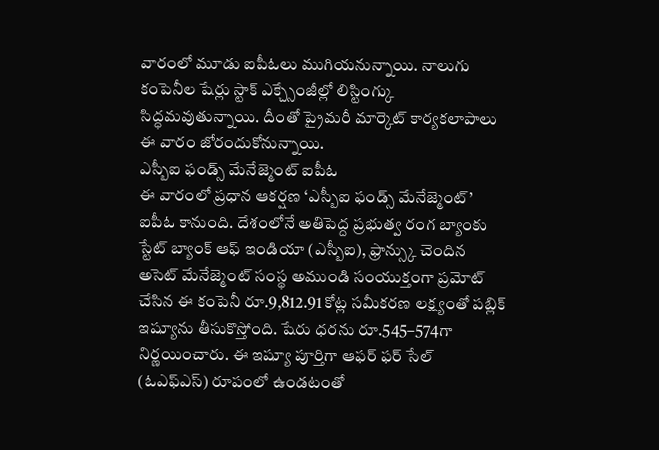వారంలో మూడు ఐపీఓలు ముగియనున్నాయి. నాలుగు కంపెనీల షేర్లు స్టాక్ ఎక్చ్సేంజీల్లో లిస్టింగ్కు సిద్ధమవుతున్నాయి. దీంతో ప్రైమరీ మార్కెట్ కార్యకలాపాలు ఈ వారం జోరందుకోనున్నాయి.
ఎస్బీఐ ఫండ్స్ మేనేజ్మెంట్ ఐపీఓ
ఈ వారంలో ప్రధాన ఆకర్షణ ‘ఎస్బీఐ ఫండ్స్ మేనేజ్మెంట్’ ఐపీఓ కానుంది. దేశంలోనే అతిపెద్ద ప్రభుత్వ రంగ బ్యాంకు స్టేట్ బ్యాంక్ ఆఫ్ ఇండియా (ఎస్బీఐ), ఫ్రాన్స్కు చెందిన అసెట్ మేనేజ్మెంట్ సంస్థ అముండి సంయుక్తంగా ప్రమోట్ చేసిన ఈ కంపెనీ రూ.9,812.91 కోట్ల సమీకరణ లక్ష్యంతో పబ్లిక్ ఇష్యూను తీసుకొస్తోంది. షేరు ధరను రూ.545–574గా నిర్ణయించారు. ఈ ఇష్యూ పూర్తిగా ఆఫర్ ఫర్ సేల్ (ఓఎఫ్ఎస్) రూపంలో ఉండటంతో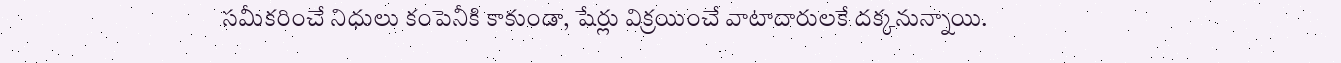సమీకరించే నిధులు కంపెనీకి కాకుండా, షేర్లు విక్రయించే వాటాదారులకే దక్కనున్నాయి.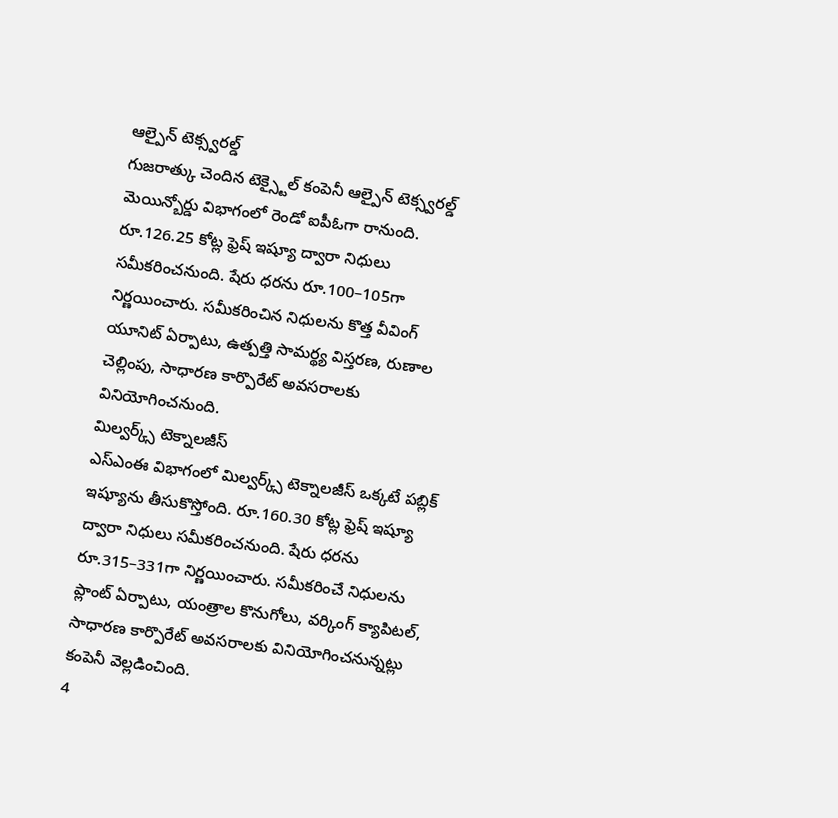ఆల్పైన్ టెక్స్వరల్డ్
గుజరాత్కు చెందిన టెక్స్టైల్ కంపెనీ ఆల్పైన్ టెక్స్వరల్డ్ మెయిన్బోర్డు విభాగంలో రెండో ఐపీఓగా రానుంది. రూ.126.25 కోట్ల ఫ్రెష్ ఇష్యూ ద్వారా నిధులు సమీకరించనుంది. షేరు ధరను రూ.100–105గా నిర్ణయించారు. సమీకరించిన నిధులను కొత్త వీవింగ్ యూనిట్ ఏర్పాటు, ఉత్పత్తి సామర్థ్య విస్తరణ, రుణాల చెల్లింపు, సాధారణ కార్పొరేట్ అవసరాలకు వినియోగించనుంది.
మిల్వర్క్స్ టెక్నాలజీస్
ఎస్ఎంఈ విభాగంలో మిల్వర్క్స్ టెక్నాలజీస్ ఒక్కటే పబ్లిక్ ఇష్యూను తీసుకొస్తోంది. రూ.160.30 కోట్ల ఫ్రెష్ ఇష్యూ ద్వారా నిధులు సమీకరించనుంది. షేరు ధరను రూ.315–331గా నిర్ణయించారు. సమీకరించే నిధులను ప్లాంట్ ఏర్పాటు, యంత్రాల కొనుగోలు, వర్కింగ్ క్యాపిటల్, సాధారణ కార్పొరేట్ అవసరాలకు వినియోగించనున్నట్లు కంపెనీ వెల్లడించింది.
4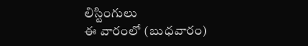లిస్టింగులు
ఈ వారంలో (బుధవారం)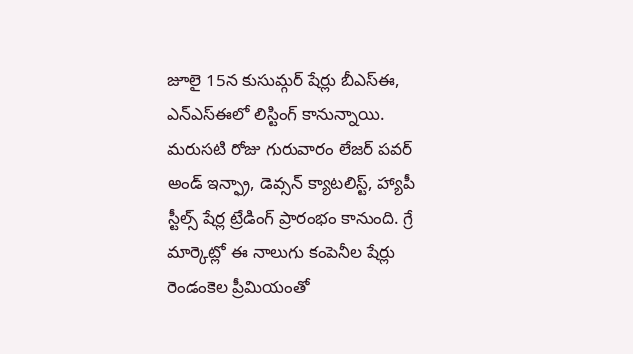జూలై 15న కుసుమ్గర్ షేర్లు బీఎస్ఈ, ఎన్ఎస్ఈలో లిస్టింగ్ కానున్నాయి. మరుసటి రోజు గురువారం లేజర్ పవర్ అండ్ ఇన్ఫ్రా, డెవ్సన్ క్యాటలిస్ట్, హ్యాపీ స్టీల్స్ షేర్ల ట్రేడింగ్ ప్రారంభం కానుంది. గ్రే మార్కెట్లో ఈ నాలుగు కంపెనీల షేర్లు రెండంకెల ప్రీమియంతో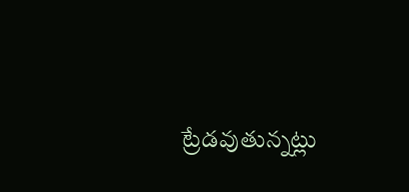ట్రేడవుతున్నట్లు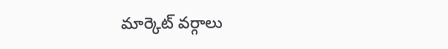మార్కెట్ వర్గాలు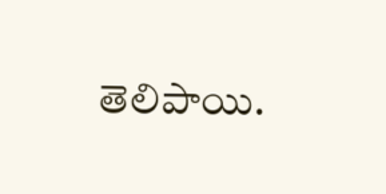తెలిపాయి.